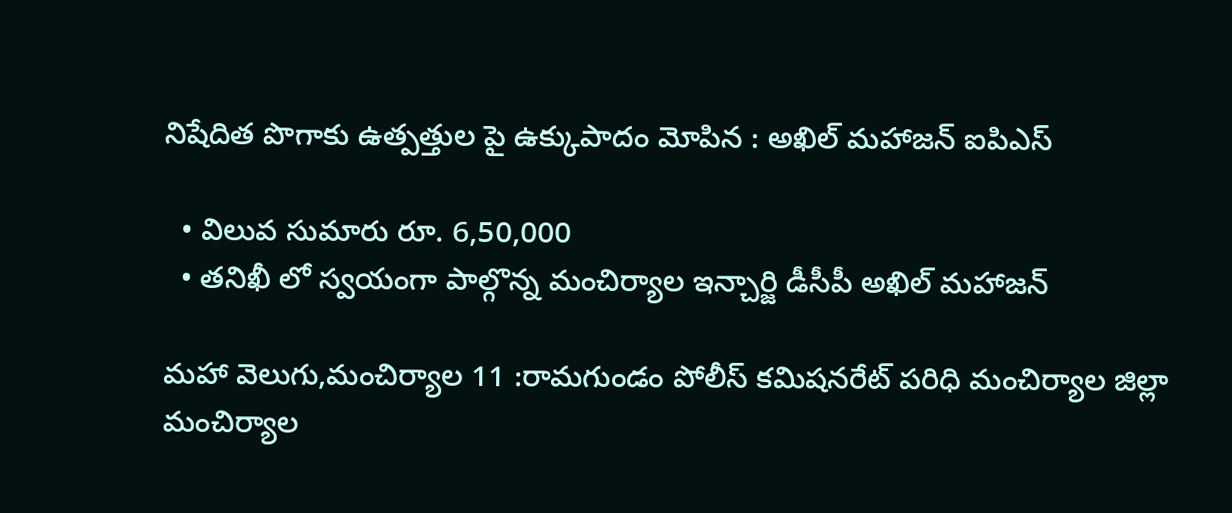నిషేదిత పొగాకు ఉత్పత్తుల పై ఉక్కుపాదం మోపిన : అఖిల్ మహాజన్ ఐపిఎస్

  • విలువ సుమారు రూ. 6,50,000
  • తనిఖీ లో స్వయంగా పాల్గొన్న మంచిర్యాల ఇన్చార్జి డీసీపీ అఖిల్ మహాజన్

మహా వెలుగు,మంచిర్యాల 11 :రామగుండం పోలీస్ కమిషనరేట్ పరిధి మంచిర్యాల జిల్లా మంచిర్యాల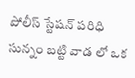పోలీస్ స్టేషన్ పరిధి సున్నం బట్టి వాడ లో ఒక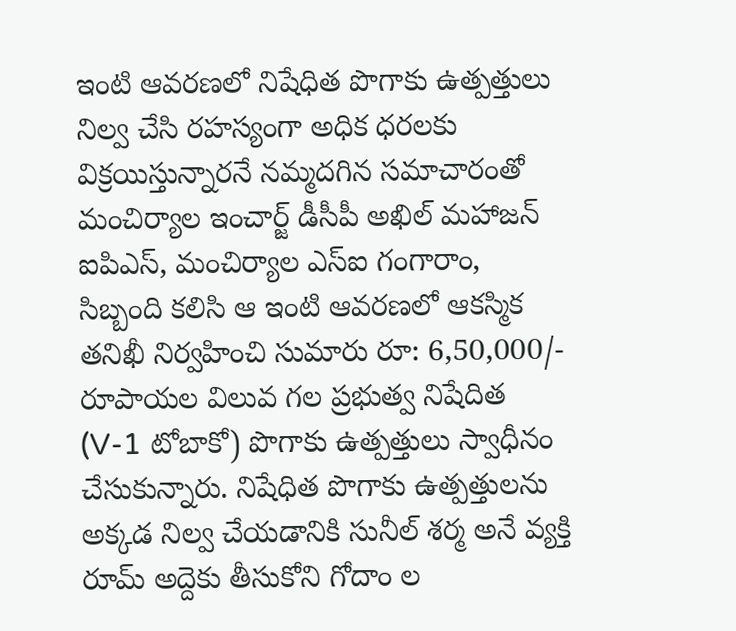ఇంటి ఆవరణలో నిషేధిత పొగాకు ఉత్పత్తులు నిల్వ చేసి రహస్యంగా అధిక ధరలకు విక్రయిస్తున్నారనే నమ్మదగిన సమాచారంతో మంచిర్యాల ఇంచార్జ్ డీసీపీ అఖిల్ మహాజన్ ఐపిఎస్, మంచిర్యాల ఎస్ఐ గంగారాం, సిబ్బంది కలిసి ఆ ఇంటి ఆవరణలో ఆకస్మిక తనిఖీ నిర్వహించి సుమారు రూ: 6,50,000/- రూపాయల విలువ గల ప్రభుత్వ నిషేదిత (V-1 టోబాకో) పొగాకు ఉత్పత్తులు స్వాధీనం చేసుకున్నారు. నిషేధిత పొగాకు ఉత్పత్తులను అక్కడ నిల్వ చేయడానికి సునీల్ శర్మ అనే వ్యక్తి రూమ్ అద్దెకు తీసుకోని గోదాం ల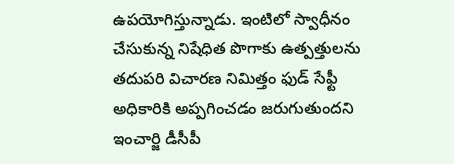ఉపయోగిస్తున్నాడు. ఇంటిలో స్వాధీనం చేసుకున్న నిషేధిత పొగాకు ఉత్పత్తులను తదుపరి విచారణ నిమిత్తం ఫుడ్ సేఫ్టీ అధికారికి అప్పగించడం జరుగుతుందని ఇంచార్జి డీసీపీ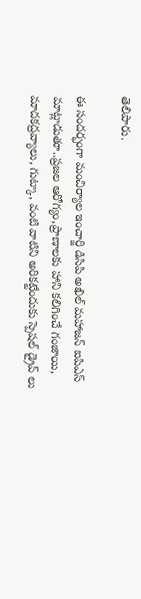తెలిపారు.

ఈ సందర్భంగా మంచిర్యాల ఇంచార్జి డిసిపి అఖిల్ మహాజన్ ఐపిఎస్ మాట్లాడుతూ..ప్రజల ఆరోగ్యం,ప్రాణాలకు హాని కలిగించే గంజాయి, మాదకద్రవ్యాలు, గుట్కా, వంటి వాటిని అరికట్టేందుకు స్పెషల్ డ్రైవ్ లు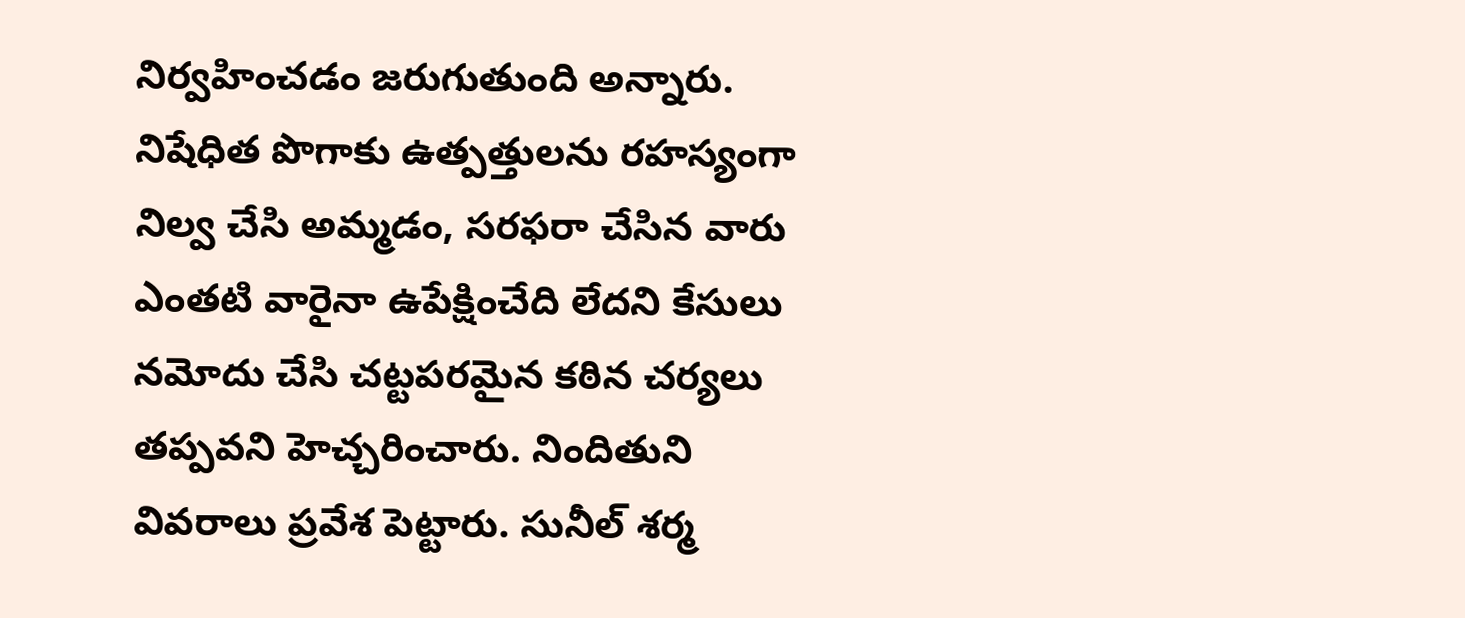నిర్వహించడం జరుగుతుంది అన్నారు. నిషేధిత పొగాకు ఉత్పత్తులను రహస్యంగా నిల్వ చేసి అమ్మడం, సరఫరా చేసిన వారు ఎంతటి వారైనా ఉపేక్షించేది లేదని కేసులు నమోదు చేసి చట్టపరమైన కఠిన చర్యలు తప్పవని హెచ్చరించారు. నిందితుని వివరాలు ప్రవేశ పెట్టారు. సునీల్ శర్మ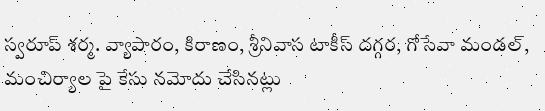స్వరూప్ శర్మ. వ్యాపారం, కిరాణం, శ్రీనివాస టాకీస్ దగ్గర, గోసేవా మండల్, మంచిర్యాల పై కేసు నమోదు చేసినట్లు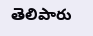తెలిపారు